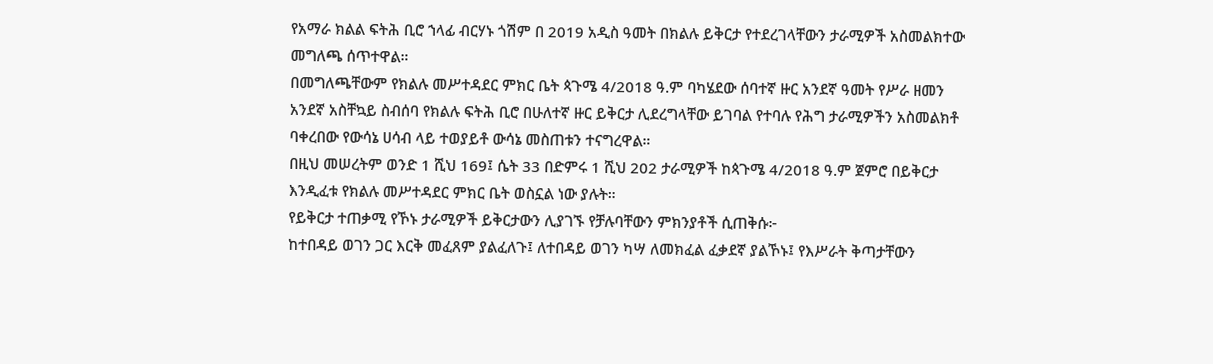የአማራ ክልል ፍትሕ ቢሮ ኀላፊ ብርሃኑ ጎሽም በ 2019 አዲስ ዓመት በክልሉ ይቅርታ የተደረገላቸውን ታራሚዎች አስመልክተው መግለጫ ሰጥተዋል።
በመግለጫቸውም የክልሉ መሥተዳደር ምክር ቤት ጳጉሜ 4/2018 ዓ.ም ባካሄደው ሰባተኛ ዙር አንደኛ ዓመት የሥራ ዘመን አንደኛ አስቸኳይ ስብሰባ የክልሉ ፍትሕ ቢሮ በሁለተኛ ዙር ይቅርታ ሊደረግላቸው ይገባል የተባሉ የሕግ ታራሚዎችን አስመልክቶ ባቀረበው የውሳኔ ሀሳብ ላይ ተወያይቶ ውሳኔ መስጠቱን ተናግረዋል።
በዚህ መሠረትም ወንድ 1 ሺህ 169፤ ሴት 33 በድምሩ 1 ሺህ 202 ታራሚዎች ከጳጉሜ 4/2018 ዓ.ም ጀምሮ በይቅርታ እንዲፈቱ የክልሉ መሥተዳደር ምክር ቤት ወስኗል ነው ያሉት።
የይቅርታ ተጠቃሚ የኾኑ ታራሚዎች ይቅርታውን ሊያገኙ የቻሉባቸውን ምክንያቶች ሲጠቅሱ፦
ከተበዳይ ወገን ጋር እርቅ መፈጸም ያልፈለጉ፤ ለተበዳይ ወገን ካሣ ለመክፈል ፈቃደኛ ያልኾኑ፤ የእሥራት ቅጣታቸውን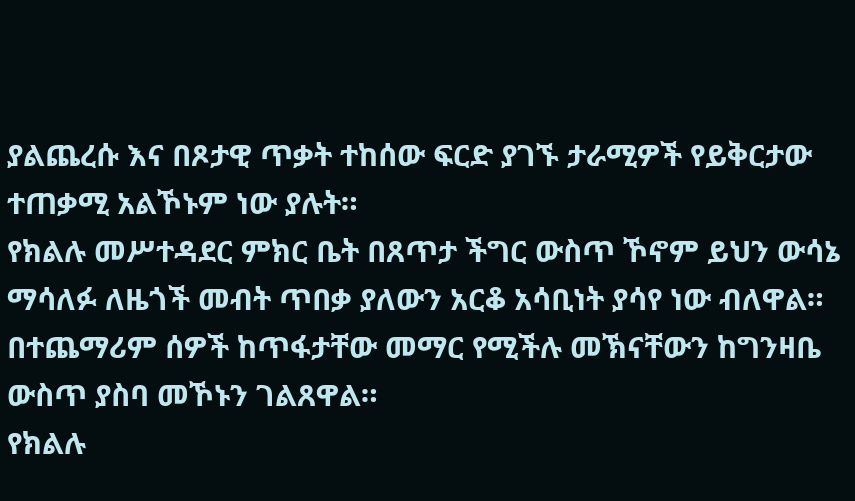ያልጨረሱ እና በጾታዊ ጥቃት ተከሰው ፍርድ ያገኙ ታራሚዎች የይቅርታው ተጠቃሚ አልኾኑም ነው ያሉት።
የክልሉ መሥተዳደር ምክር ቤት በጸጥታ ችግር ውስጥ ኾኖም ይህን ውሳኔ ማሳለፉ ለዜጎች መብት ጥበቃ ያለውን አርቆ አሳቢነት ያሳየ ነው ብለዋል። በተጨማሪም ሰዎች ከጥፋታቸው መማር የሚችሉ መኽናቸውን ከግንዛቤ ውስጥ ያስባ መኾኑን ገልጸዋል።
የክልሉ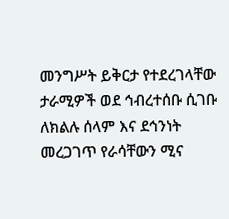መንግሥት ይቅርታ የተደረገላቸው ታራሚዎች ወደ ኅብረተሰቡ ሲገቡ ለክልሉ ሰላም እና ደኅንነት መረጋገጥ የራሳቸውን ሚና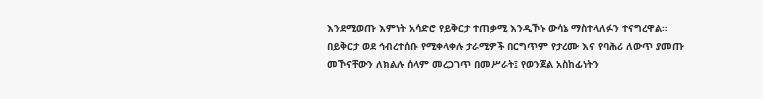እንደሚወጡ እምነት አሳድሮ የይቅርታ ተጠቃሚ እንዲኾኑ ውሳኔ ማስተላለፉን ተናግረዋል።
በይቅርታ ወደ ኅብረተሰቡ የሚቀላቀሉ ታራሚዎች በርግጥም የታረሙ እና የባሕሪ ለውጥ ያመጡ መኾናቸውን ለክልሉ ሰላም መረጋገጥ በመሥራት፤ የወንጀል አስከፊነትን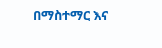በማስተማር እና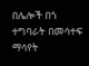በሌሎች በጎ ተግባራት በመሳተፍ ማሳየት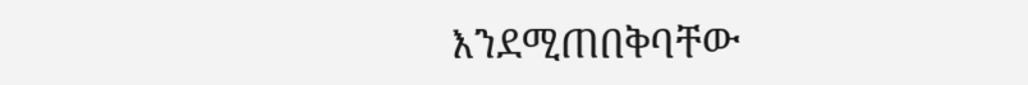እንደሚጠበቅባቸው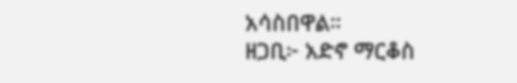አሳስበዋል።
ዘጋቢ፦ አድኖ ማርቆስ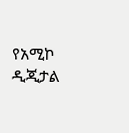የአሚኮ ዲጂታል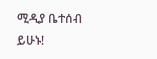ሚዲያ ቤተሰብ ይሁኑ!